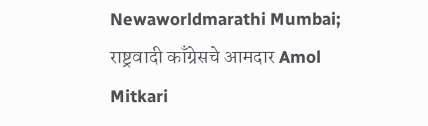Newaworldmarathi Mumbai; राष्ट्रवादी काँग्रेसचे आमदार Amol Mitkari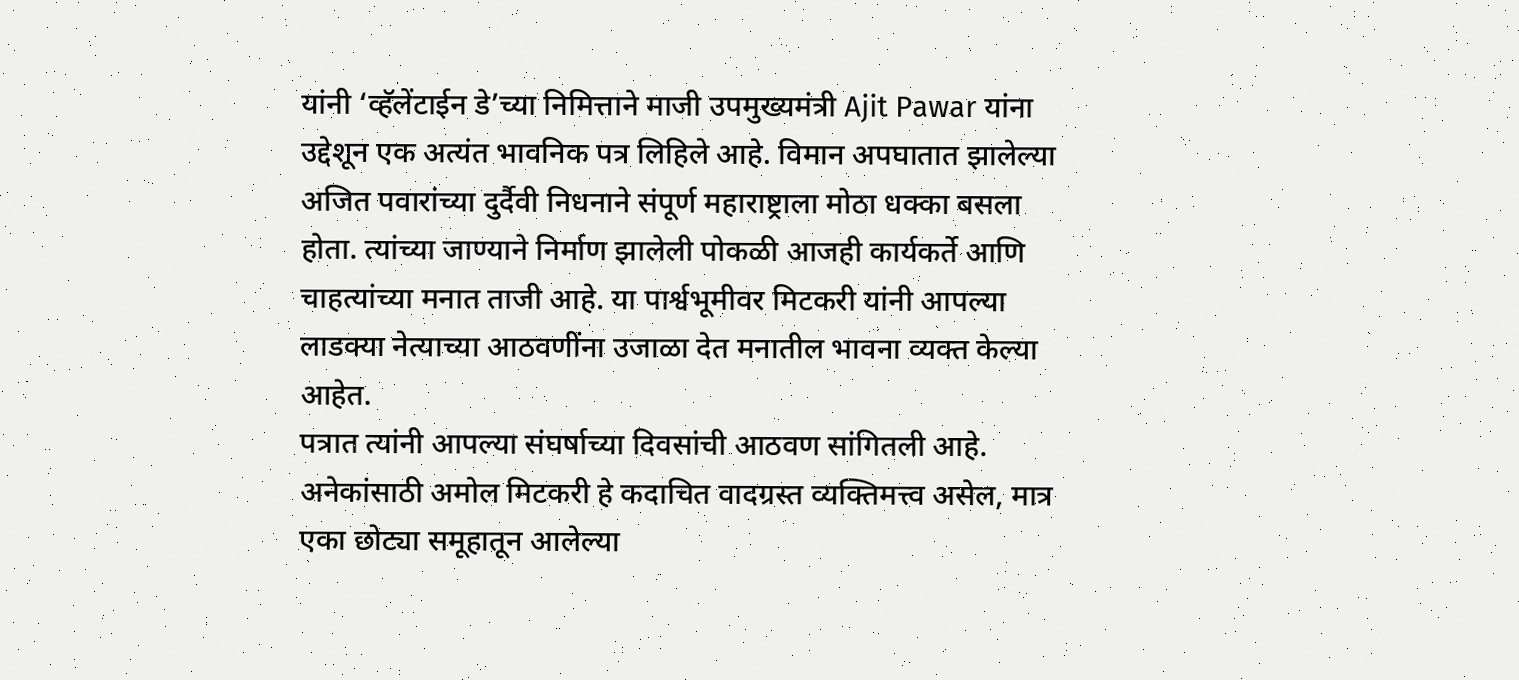यांनी ‘व्हॅलेंटाईन डे’च्या निमित्ताने माजी उपमुख्यमंत्री Ajit Pawar यांना उद्देशून एक अत्यंत भावनिक पत्र लिहिले आहे. विमान अपघातात झालेल्या अजित पवारांच्या दुर्दैवी निधनाने संपूर्ण महाराष्ट्राला मोठा धक्का बसला होता. त्यांच्या जाण्याने निर्माण झालेली पोकळी आजही कार्यकर्ते आणि चाहत्यांच्या मनात ताजी आहे. या पार्श्वभूमीवर मिटकरी यांनी आपल्या लाडक्या नेत्याच्या आठवणींना उजाळा देत मनातील भावना व्यक्त केल्या आहेत.
पत्रात त्यांनी आपल्या संघर्षाच्या दिवसांची आठवण सांगितली आहे. अनेकांसाठी अमोल मिटकरी हे कदाचित वादग्रस्त व्यक्तिमत्त्व असेल, मात्र एका छोट्या समूहातून आलेल्या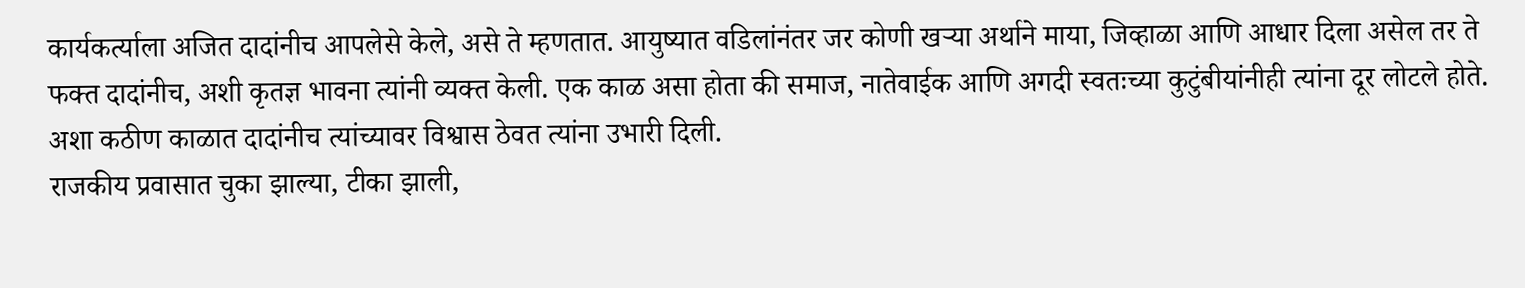कार्यकर्त्याला अजित दादांनीच आपलेसे केले, असे ते म्हणतात. आयुष्यात वडिलांनंतर जर कोणी खऱ्या अर्थाने माया, जिव्हाळा आणि आधार दिला असेल तर ते फक्त दादांनीच, अशी कृतज्ञ भावना त्यांनी व्यक्त केली. एक काळ असा होता की समाज, नातेवाईक आणि अगदी स्वतःच्या कुटुंबीयांनीही त्यांना दूर लोटले होते. अशा कठीण काळात दादांनीच त्यांच्यावर विश्वास ठेवत त्यांना उभारी दिली.
राजकीय प्रवासात चुका झाल्या, टीका झाली,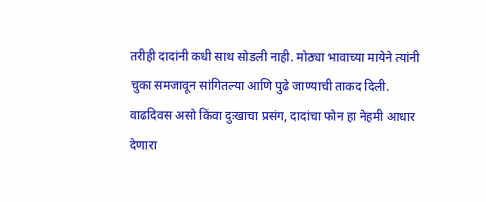तरीही दादांनी कधी साथ सोडली नाही. मोठ्या भावाच्या मायेने त्यांनी चुका समजावून सांगितल्या आणि पुढे जाण्याची ताकद दिली. वाढदिवस असो किंवा दुःखाचा प्रसंग, दादांचा फोन हा नेहमी आधार देणारा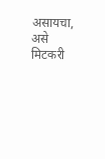असायचा, असे मिटकरी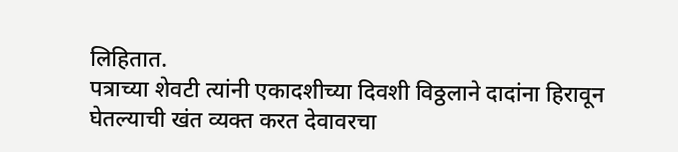लिहितात.
पत्राच्या शेवटी त्यांनी एकादशीच्या दिवशी विठ्ठलाने दादांना हिरावून घेतल्याची खंत व्यक्त करत देवावरचा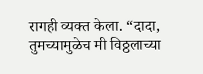रागही व्यक्त केला. “दादा, तुमच्यामुळेच मी विठ्ठलाच्या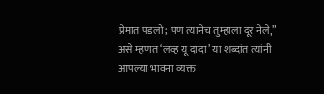प्रेमात पडलो; पण त्यानेच तुम्हाला दूर नेले,” असे म्हणत ‘लव्ह यू दादा’ या शब्दांत त्यांनी आपल्या भावना व्यक्त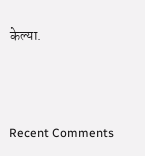केल्या.



Recent Comments